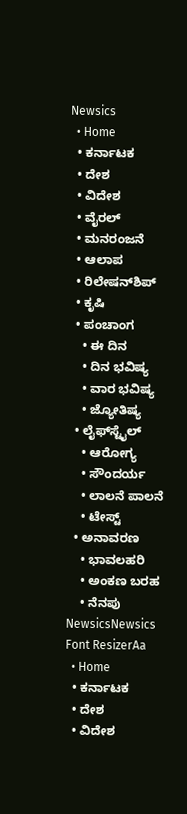Newsics
  • Home
  • ಕರ್ನಾಟಕ
  • ದೇಶ
  • ವಿದೇಶ
  • ವೈರಲ್
  • ಮನರಂಜನೆ
  • ಆಲಾಪ
  • ರಿಲೇಷನ್‌ಶಿಪ್
  • ಕೃಷಿ
  • ಪಂಚಾಂಗ
    • ಈ ದಿನ
    • ದಿನ ಭವಿಷ್ಯ
    • ವಾರ ಭವಿಷ್ಯ
    • ಜ್ಯೋತಿಷ್ಯ
  • ಲೈಫ್‌ಸ್ಟೈಲ್
    • ಆರೋಗ್ಯ
    • ಸೌಂದರ್ಯ
    • ಲಾಲನೆ ಪಾಲನೆ
    • ಟೇಸ್ಟ್
  • ಅನಾವರಣ
    • ಭಾವಲಹರಿ
    • ಅಂಕಣ ಬರಹ
    • ನೆನಪು
NewsicsNewsics
Font ResizerAa
  • Home
  • ಕರ್ನಾಟಕ
  • ದೇಶ
  • ವಿದೇಶ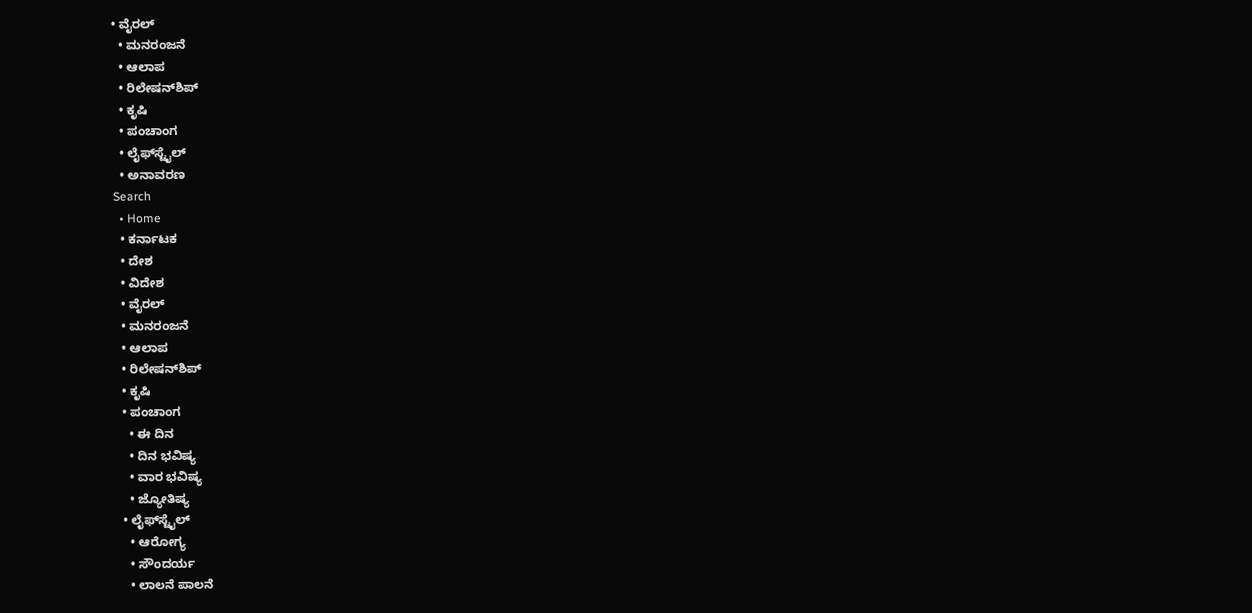• ವೈರಲ್
  • ಮನರಂಜನೆ
  • ಆಲಾಪ
  • ರಿಲೇಷನ್‌ಶಿಪ್
  • ಕೃಷಿ
  • ಪಂಚಾಂಗ
  • ಲೈಫ್‌ಸ್ಟೈಲ್
  • ಅನಾವರಣ
Search
  • Home
  • ಕರ್ನಾಟಕ
  • ದೇಶ
  • ವಿದೇಶ
  • ವೈರಲ್
  • ಮನರಂಜನೆ
  • ಆಲಾಪ
  • ರಿಲೇಷನ್‌ಶಿಪ್
  • ಕೃಷಿ
  • ಪಂಚಾಂಗ
    • ಈ ದಿನ
    • ದಿನ ಭವಿಷ್ಯ
    • ವಾರ ಭವಿಷ್ಯ
    • ಜ್ಯೋತಿಷ್ಯ
  • ಲೈಫ್‌ಸ್ಟೈಲ್
    • ಆರೋಗ್ಯ
    • ಸೌಂದರ್ಯ
    • ಲಾಲನೆ ಪಾಲನೆ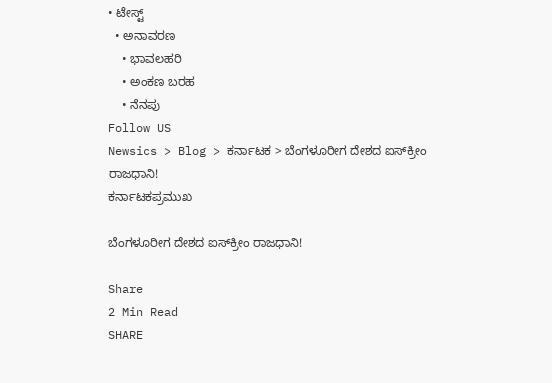• ಟೇಸ್ಟ್
  • ಅನಾವರಣ
    • ಭಾವಲಹರಿ
    • ಅಂಕಣ ಬರಹ
    • ನೆನಪು
Follow US
Newsics > Blog > ಕರ್ನಾಟಕ > ಬೆಂಗಳೂರೀಗ ದೇಶದ ಐಸ್‌ಕ್ರೀಂ ರಾಜಧಾನಿ!
ಕರ್ನಾಟಕಪ್ರಮುಖ

ಬೆಂಗಳೂರೀಗ ದೇಶದ ಐಸ್‌ಕ್ರೀಂ ರಾಜಧಾನಿ!

Share
2 Min Read
SHARE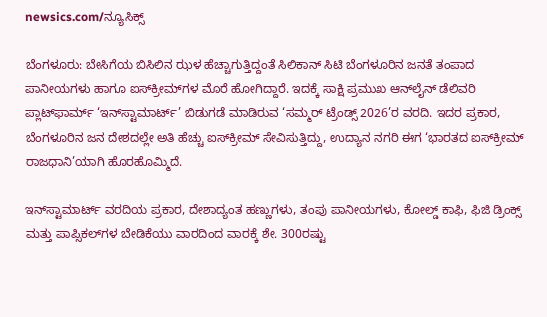newsics.com/ನ್ಯೂಸಿಕ್ಸ್

ಬೆಂಗಳೂರು: ಬೇಸಿಗೆಯ ಬಿಸಿಲಿನ ಝಳ ಹೆಚ್ಚಾಗುತ್ತಿದ್ದಂತೆ ಸಿಲಿಕಾನ್ ಸಿಟಿ ಬೆಂಗಳೂರಿನ ಜನತೆ ತಂಪಾದ ಪಾನೀಯಗಳು ಹಾಗೂ ಐಸ್‌ಕ್ರೀಮ್‌ಗಳ ಮೊರೆ ಹೋಗಿದ್ದಾರೆ. ಇದಕ್ಕೆ ಸಾಕ್ಷಿ ಪ್ರಮುಖ ಆನ್‌ಲೈನ್ ಡೆಲಿವರಿ ಪ್ಲಾಟ್‌ಫಾರ್ಮ್ ‘ಇನ್‌ಸ್ಟಾಮಾರ್ಟ್’ ಬಿಡುಗಡೆ ಮಾಡಿರುವ ‘ಸಮ್ಮರ್ ಟ್ರೆಂಡ್ಸ್ 2026’ರ ವರದಿ. ಇದರ ಪ್ರಕಾರ, ಬೆಂಗಳೂರಿನ ಜನ ದೇಶದಲ್ಲೇ ಅತಿ ಹೆಚ್ಚು ಐಸ್‌ಕ್ರೀಮ್ ಸೇವಿಸುತ್ತಿದ್ದು, ಉದ್ಯಾನ ನಗರಿ ಈಗ ‘ಭಾರತದ ಐಸ್‌ಕ್ರೀಮ್ ರಾಜಧಾನಿ’ಯಾಗಿ ಹೊರಹೊಮ್ಮಿದೆ.

ಇನ್‌ಸ್ಟಾಮಾರ್ಟ್ ವರದಿಯ ಪ್ರಕಾರ, ದೇಶಾದ್ಯಂತ ಹಣ್ಣುಗಳು, ತಂಪು ಪಾನೀಯಗಳು, ಕೋಲ್ಡ್ ಕಾಫಿ, ಫಿಜಿ ಡ್ರಿಂಕ್ಸ್ ಮತ್ತು ಪಾಪ್ಸಿಕಲ್‌ಗಳ ಬೇಡಿಕೆಯು ವಾರದಿಂದ ವಾರಕ್ಕೆ ಶೇ. 300ರಷ್ಟು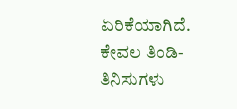ಏರಿಕೆಯಾಗಿದೆ. ಕೇವಲ ತಿಂಡಿ-ತಿನಿಸುಗಳು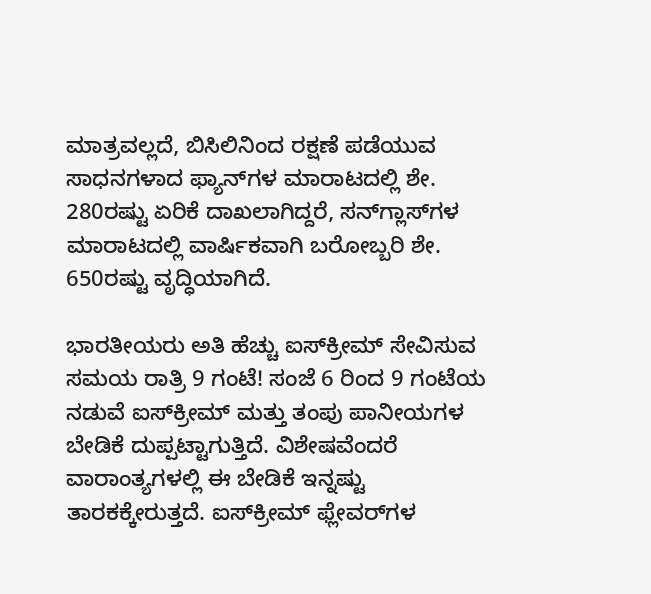ಮಾತ್ರವಲ್ಲದೆ, ಬಿಸಿಲಿನಿಂದ ರಕ್ಷಣೆ ಪಡೆಯುವ ಸಾಧನಗಳಾದ ಫ್ಯಾನ್‌ಗಳ ಮಾರಾಟದಲ್ಲಿ ಶೇ. 280ರಷ್ಟು ಏರಿಕೆ ದಾಖಲಾಗಿದ್ದರೆ, ಸನ್‌ಗ್ಲಾಸ್‌ಗಳ ಮಾರಾಟದಲ್ಲಿ ವಾರ್ಷಿಕವಾಗಿ ಬರೋಬ್ಬರಿ ಶೇ. 650ರಷ್ಟು ವೃದ್ಧಿಯಾಗಿದೆ.

ಭಾರತೀಯರು ಅತಿ ಹೆಚ್ಚು ಐಸ್‌ಕ್ರೀಮ್ ಸೇವಿಸುವ ಸಮಯ ರಾತ್ರಿ 9 ಗಂಟೆ! ಸಂಜೆ 6 ರಿಂದ 9 ಗಂಟೆಯ ನಡುವೆ ಐಸ್‌ಕ್ರೀಮ್ ಮತ್ತು ತಂಪು ಪಾನೀಯಗಳ ಬೇಡಿಕೆ ದುಪ್ಪಟ್ಟಾಗುತ್ತಿದೆ. ವಿಶೇಷವೆಂದರೆ ವಾರಾಂತ್ಯಗಳಲ್ಲಿ ಈ ಬೇಡಿಕೆ ಇನ್ನಷ್ಟು ತಾರಕಕ್ಕೇರುತ್ತದೆ. ಐಸ್‌ಕ್ರೀಮ್ ಫ್ಲೇವರ್‌ಗಳ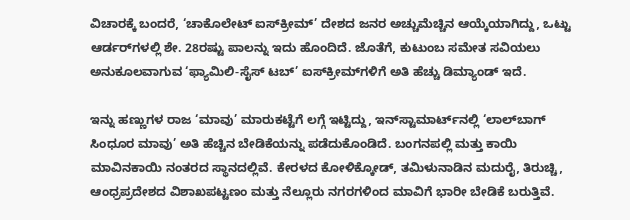ವಿಚಾರಕ್ಕೆ ಬಂದರೆ, ‘ಚಾಕೊಲೇಟ್ ಐಸ್‌ಕ್ರೀಮ್’ ದೇಶದ ಜನರ ಅಚ್ಚುಮೆಚ್ಚಿನ ಆಯ್ಕೆಯಾಗಿದ್ದು, ಒಟ್ಟು ಆರ್ಡರ್‌ಗಳಲ್ಲಿ ಶೇ. 28ರಷ್ಟು ಪಾಲನ್ನು ಇದು ಹೊಂದಿದೆ. ಜೊತೆಗೆ, ಕುಟುಂಬ ಸಮೇತ ಸವಿಯಲು ಅನುಕೂಲವಾಗುವ ‘ಫ್ಯಾಮಿಲಿ-ಸೈಸ್ ಟಬ್’ ಐಸ್‌ಕ್ರೀಮ್‌ಗಳಿಗೆ ಅತಿ ಹೆಚ್ಚು ಡಿಮ್ಯಾಂಡ್ ಇದೆ.

ಇನ್ನು ಹಣ್ಣುಗಳ ರಾಜ ‘ಮಾವು’ ಮಾರುಕಟ್ಟೆಗೆ ಲಗ್ಗೆ ಇಟ್ಟಿದ್ದು, ಇನ್‌ಸ್ಟಾಮಾರ್ಟ್‌ನಲ್ಲಿ ‘ಲಾಲ್‌ಬಾಗ್‌ ಸಿಂಧೂರ ಮಾವು’ ಅತಿ ಹೆಚ್ಚಿನ ಬೇಡಿಕೆಯನ್ನು ಪಡೆದುಕೊಂಡಿದೆ. ಬಂಗನಪಲ್ಲಿ ಮತ್ತು ಕಾಯಿ ಮಾವಿನಕಾಯಿ ನಂತರದ ಸ್ಥಾನದಲ್ಲಿವೆ. ಕೇರಳದ ಕೋಳಿಕ್ಕೋಡ್‌, ತಮಿಳುನಾಡಿನ ಮದುರೈ, ತಿರುಚ್ಚಿ, ಆಂಧ್ರಪ್ರದೇಶದ ವಿಶಾಖಪಟ್ಟಣಂ ಮತ್ತು ನೆಲ್ಲೂರು ನಗರಗಳಿಂದ ಮಾವಿಗೆ ಭಾರೀ ಬೇಡಿಕೆ ಬರುತ್ತಿವೆ.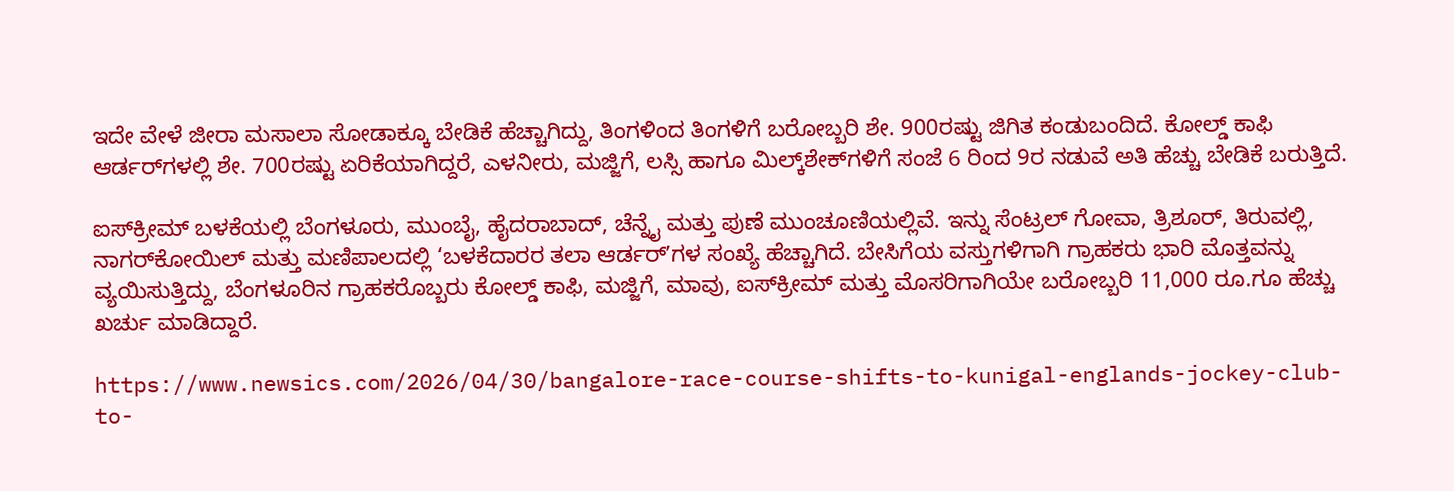ಇದೇ ವೇಳೆ ಜೀರಾ ಮಸಾಲಾ ಸೋಡಾಕ್ಕೂ ಬೇಡಿಕೆ ಹೆಚ್ಚಾಗಿದ್ದು, ತಿಂಗಳಿಂದ ತಿಂಗಳಿಗೆ ಬರೋಬ್ಬರಿ ಶೇ. 900ರಷ್ಟು ಜಿಗಿತ ಕಂಡುಬಂದಿದೆ. ಕೋಲ್ಡ್ ಕಾಫಿ ಆರ್ಡರ್‌ಗಳಲ್ಲಿ ಶೇ. 700ರಷ್ಟು ಏರಿಕೆಯಾಗಿದ್ದರೆ, ಎಳನೀರು, ಮಜ್ಜಿಗೆ, ಲಸ್ಸಿ ಹಾಗೂ ಮಿಲ್ಕ್‌ಶೇಕ್‌ಗಳಿಗೆ ಸಂಜೆ 6 ರಿಂದ 9ರ ನಡುವೆ ಅತಿ ಹೆಚ್ಚು ಬೇಡಿಕೆ ಬರುತ್ತಿದೆ.

ಐಸ್‌ಕ್ರೀಮ್ ಬಳಕೆಯಲ್ಲಿ ಬೆಂಗಳೂರು, ಮುಂಬೈ, ಹೈದರಾಬಾದ್, ಚೆನ್ನೈ ಮತ್ತು ಪುಣೆ ಮುಂಚೂಣಿಯಲ್ಲಿವೆ. ಇನ್ನು ಸೆಂಟ್ರಲ್ ಗೋವಾ, ತ್ರಿಶೂರ್‌, ತಿರುವಲ್ಲಿ, ನಾಗರ್‌ಕೋಯಿಲ್ ಮತ್ತು ಮಣಿಪಾಲದಲ್ಲಿ ‘ಬಳಕೆದಾರರ ತಲಾ ಆರ್ಡರ್‌ʼಗಳ ಸಂಖ್ಯೆ ಹೆಚ್ಚಾಗಿದೆ. ಬೇಸಿಗೆಯ ವಸ್ತುಗಳಿಗಾಗಿ ಗ್ರಾಹಕರು ಭಾರಿ ಮೊತ್ತವನ್ನು ವ್ಯಯಿಸುತ್ತಿದ್ದು, ಬೆಂಗಳೂರಿನ ಗ್ರಾಹಕರೊಬ್ಬರು ಕೋಲ್ಡ್ ಕಾಫಿ, ಮಜ್ಜಿಗೆ, ಮಾವು, ಐಸ್‌ಕ್ರೀಮ್ ಮತ್ತು ಮೊಸರಿಗಾಗಿಯೇ ಬರೋಬ್ಬರಿ 11,000 ರೂ.ಗೂ ಹೆಚ್ಚು ಖರ್ಚು ಮಾಡಿದ್ದಾರೆ.

https://www.newsics.com/2026/04/30/bangalore-race-course-shifts-to-kunigal-englands-jockey-club-to-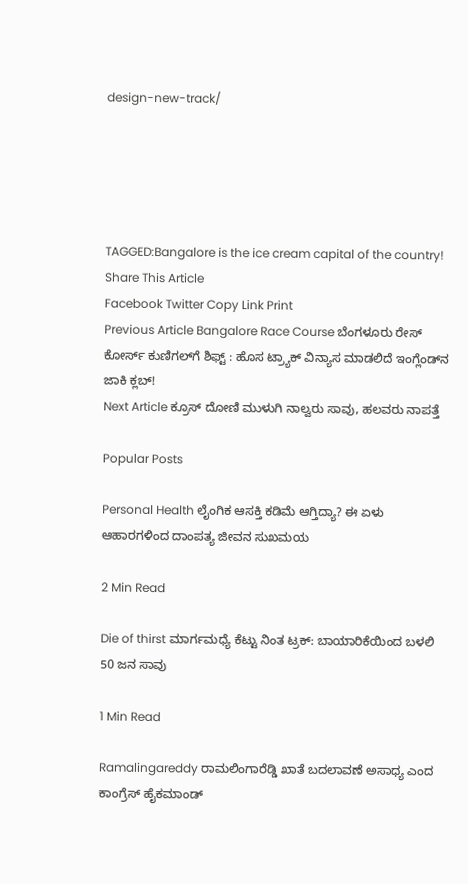design-new-track/





TAGGED:Bangalore is the ice cream capital of the country!
Share This Article
Facebook Twitter Copy Link Print
Previous Article Bangalore Race Course ಬೆಂಗಳೂರು ರೇಸ್ ಕೋರ್ಸ್ ಕುಣಿಗಲ್‌ಗೆ ಶಿಫ್ಟ್ : ಹೊಸ ಟ್ರ್ಯಾಕ್‌ ವಿನ್ಯಾಸ ಮಾಡಲಿದೆ ಇಂಗ್ಲೆಂಡ್‌ನ ಜಾಕಿ ಕ್ಲಬ್!
Next Article ಕ್ರೂಸ್ ದೋಣಿ ಮುಳುಗಿ ನಾಲ್ವರು ಸಾವು, ಹಲವರು ನಾಪತ್ತೆ

Popular Posts

Personal Health ಲೈಂಗಿಕ ಆಸಕ್ತಿ ಕಡಿಮೆ ಆಗ್ತಿದ್ಯಾ? ಈ ಏಳು ಆಹಾರಗಳಿಂದ ದಾಂಪತ್ಯ ಜೀವನ ಸುಖಮಯ

2 Min Read

Die of thirst ಮಾರ್ಗಮಧ್ಯೆ ಕೆಟ್ಟು ನಿಂತ ಟ್ರಕ್: ಬಾಯಾರಿಕೆಯಿಂದ ಬಳಲಿ 50 ಜನ ಸಾವು

1 Min Read

Ramalingareddy ರಾಮಲಿಂಗಾರೆಡ್ಡಿ ಖಾತೆ ಬದಲಾವಣೆ ಅಸಾಧ್ಯ ಎಂದ ಕಾಂಗ್ರೆಸ್ ಹೈಕಮಾಂಡ್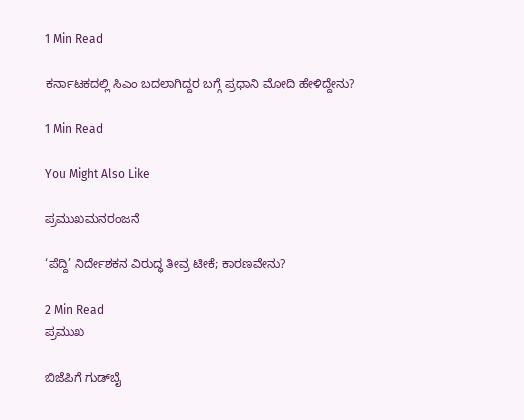1 Min Read

ಕರ್ನಾಟಕದಲ್ಲಿ ಸಿಎಂ ಬದಲಾಗಿದ್ದರ ಬಗ್ಗೆ ಪ್ರಧಾನಿ ಮೋದಿ ಹೇಳಿದ್ದೇನು?

1 Min Read

You Might Also Like

ಪ್ರಮುಖಮನರಂಜನೆ

‘ಪೆದ್ದಿ’ ನಿರ್ದೇಶಕನ ವಿರುದ್ಧ ತೀವ್ರ ಟೀಕೆ; ಕಾರಣವೇನು?

2 Min Read
ಪ್ರಮುಖ

ಬಿಜೆಪಿಗೆ ಗುಡ್‌ಬೈ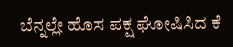ಬೆನ್ನಲ್ಲೇ ಹೊಸ ಪಕ್ಷ ಘೋಷಿಸಿದ ಕೆ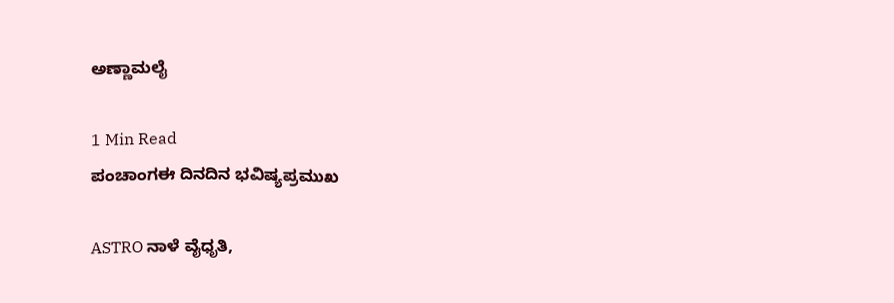ಅಣ್ಣಾಮಲೈ

1 Min Read
ಪಂಚಾಂಗಈ ದಿನದಿನ ಭವಿಷ್ಯಪ್ರಮುಖ

ASTRO ನಾಳೆ ವೈಧೃತಿ,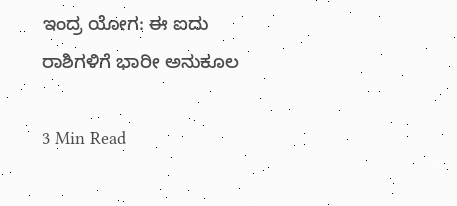ಇಂದ್ರ ಯೋಗ: ಈ ಐದು ರಾಶಿಗಳಿಗೆ ಭಾರೀ ಅನುಕೂಲ

3 Min Read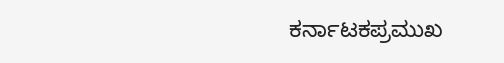ಕರ್ನಾಟಕಪ್ರಮುಖ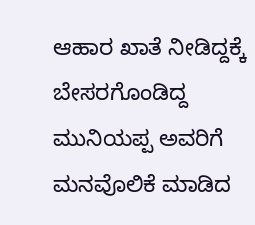ಆಹಾರ ಖಾತೆ ನೀಡಿದ್ದಕ್ಕೆ ಬೇಸರಗೊಂಡಿದ್ದ ಮುನಿಯಪ್ಪ ಅವರಿಗೆ ಮನವೊಲಿಕೆ ಮಾಡಿದ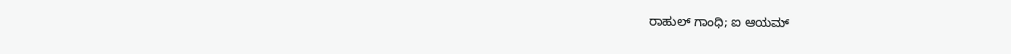ರಾಹುಲ್ ಗಾಂಧಿ; ಐ ಆಯಮ್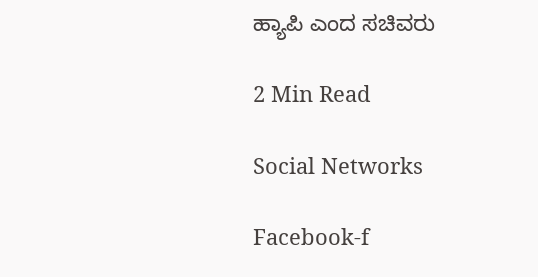ಹ್ಯಾಪಿ ಎಂದ ಸಚಿವರು

2 Min Read

Social Networks

Facebook-f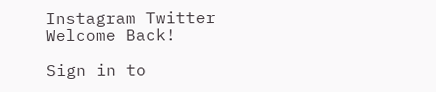Instagram Twitter
Welcome Back!

Sign in to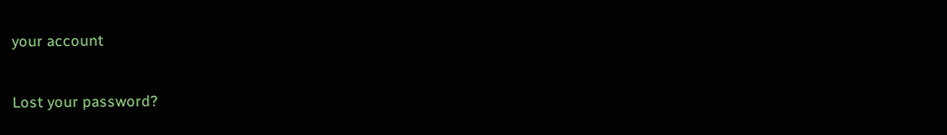your account

Lost your password?